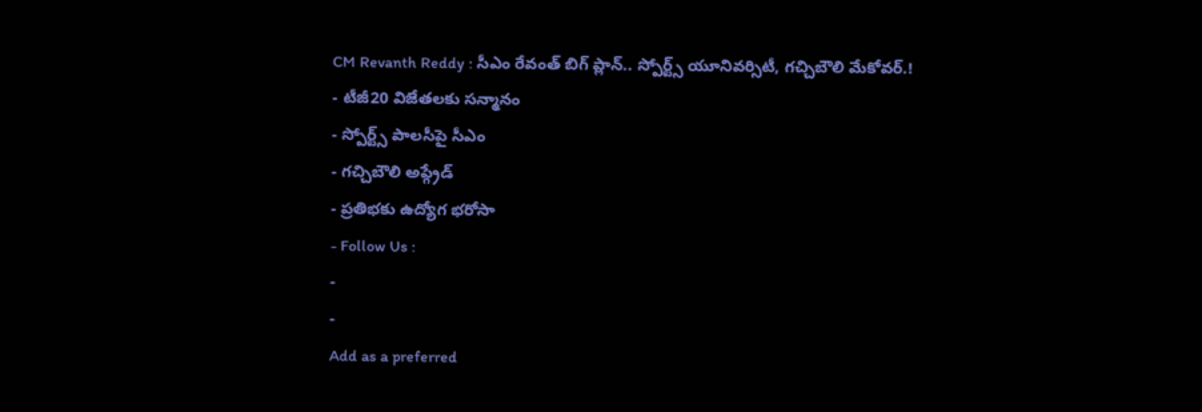CM Revanth Reddy : సీఎం రేవంత్ బిగ్ ప్లాన్.. స్పోర్ట్స్ యూనివర్సిటీ, గచ్చిబౌలి మేకోవర్.!
- టీజీ20 విజేతలకు సన్మానం
- స్పోర్ట్స్ పాలసీపై సీఎం
- గచ్చిబౌలి అప్గ్రేడ్
- ప్రతిభకు ఉద్యోగ భరోసా
- Follow Us :
-
-
Add as a preferred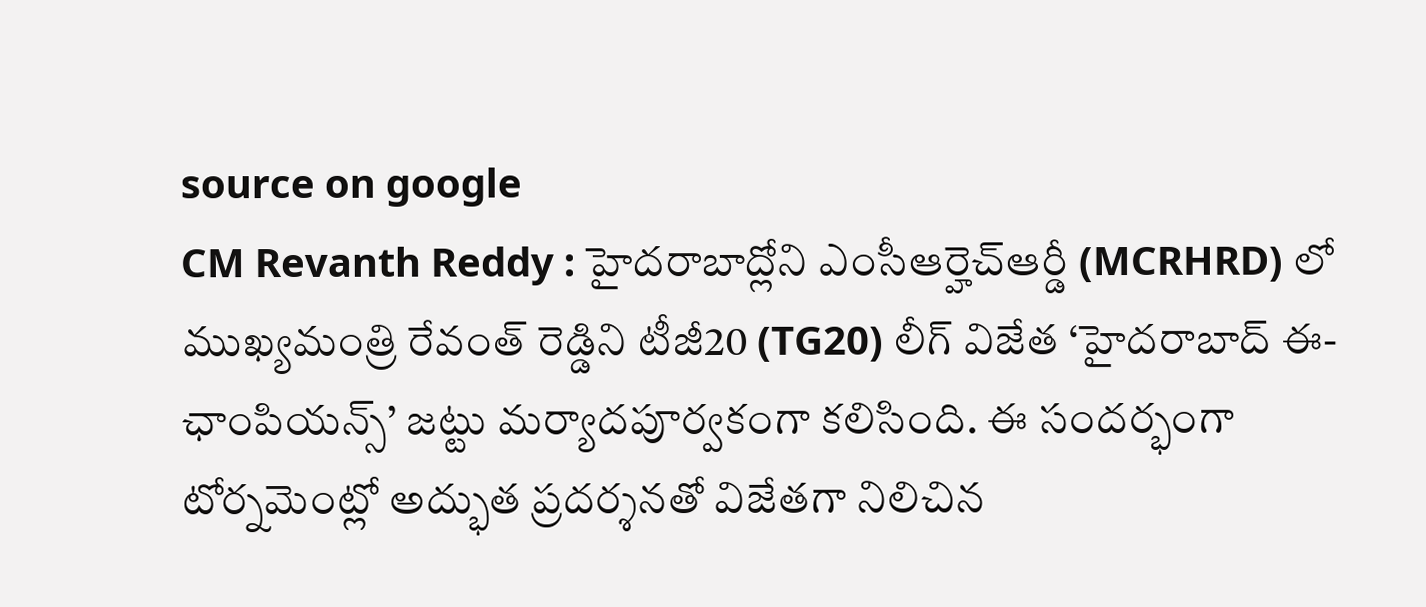source on google
CM Revanth Reddy : హైదరాబాద్లోని ఎంసీఆర్హెచ్ఆర్డీ (MCRHRD) లో ముఖ్యమంత్రి రేవంత్ రెడ్డిని టీజీ20 (TG20) లీగ్ విజేత ‘హైదరాబాద్ ఈ-ఛాంపియన్స్’ జట్టు మర్యాదపూర్వకంగా కలిసింది. ఈ సందర్భంగా టోర్నమెంట్లో అద్భుత ప్రదర్శనతో విజేతగా నిలిచిన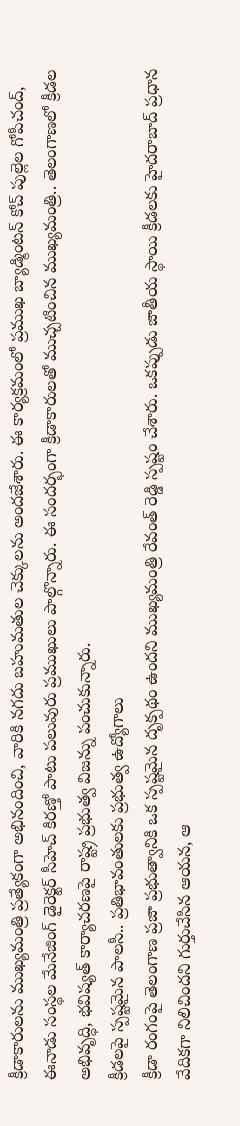క్రీడాకారులను ముఖ్యమంత్రి ప్రత్యేకంగా అభినందించి, వారికి నగదు బహుమతుల చెక్కులను అందజేశారు. ఈ కార్యక్రమంలో ప్రముఖ బ్యాడ్మింటన్ కోచ్ పుల్లెల గోపీచంద్, ఈనాడు సంస్థల మేనేజింగ్ డైరెక్టర్ సీహెచ్ కిరణ్తో పాటు పలువురు ప్రముఖులు పాల్గొన్నారు. ఈ సందర్భంగా క్రీడాకారులతో ముచ్చటించిన ముఖ్యమంత్రి.. తెలంగాణలో క్రీడల అభివృద్ధి, భవిష్యత్ కార్యాచరణపై రాష్ట్ర ప్రభుత్వ విజన్ను పంచుకున్నారు.
క్రీడలపై స్పష్టమైన పాలసీ.. ప్రతిభావంతులకు ప్రభుత్వ ఉద్యోగాలు
క్రీడా రంగంపై తెలంగాణ ప్రజా ప్రభుత్వానికి ఒక స్పష్టమైన దృక్పథం ఉందని ముఖ్యమంత్రి రేవంత్ రెడ్డి స్పష్టం చేశారు. ఒకప్పుడు జాతీయ స్థాయి క్రీడలకు హైదరాబాద్ ప్రధాన వేదికగా నిలిచిందని గుర్తుచేసిన ఆయన, ఆ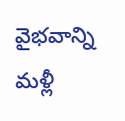వైభవాన్ని మళ్లీ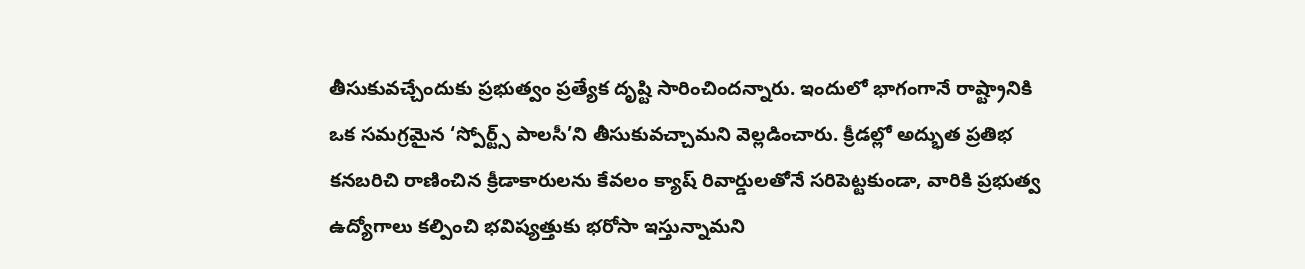తీసుకువచ్చేందుకు ప్రభుత్వం ప్రత్యేక దృష్టి సారించిందన్నారు. ఇందులో భాగంగానే రాష్ట్రానికి ఒక సమగ్రమైన ‘స్పోర్ట్స్ పాలసీ’ని తీసుకువచ్చామని వెల్లడించారు. క్రీడల్లో అద్భుత ప్రతిభ కనబరిచి రాణించిన క్రీడాకారులను కేవలం క్యాష్ రివార్డులతోనే సరిపెట్టకుండా, వారికి ప్రభుత్వ ఉద్యోగాలు కల్పించి భవిష్యత్తుకు భరోసా ఇస్తున్నామని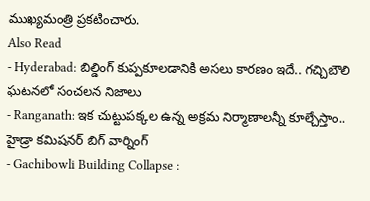ముఖ్యమంత్రి ప్రకటించారు.
Also Read
- Hyderabad: బిల్డింగ్ కుప్పకూలడానికి అసలు కారణం ఇదే.. గచ్చిబౌలి ఘటనలో సంచలన నిజాలు
- Ranganath: ఇక చుట్టుపక్కల ఉన్న అక్రమ నిర్మాణాలన్నీ కూల్చేస్తాం.. హైడ్రా కమిషనర్ బిగ్ వార్నింగ్
- Gachibowli Building Collapse :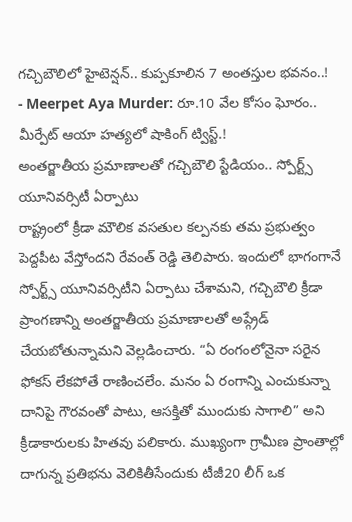గచ్చిబౌలిలో హైటెన్షన్.. కుప్పకూలిన 7 అంతస్తుల భవనం..!
- Meerpet Aya Murder: రూ.10 వేల కోసం ఘోరం.. మీర్పేట్ ఆయా హత్యలో షాకింగ్ ట్విస్ట్.!
అంతర్జాతీయ ప్రమాణాలతో గచ్చిబౌలి స్టేడియం.. స్పోర్ట్స్ యూనివర్సిటీ ఏర్పాటు
రాష్ట్రంలో క్రీడా మౌలిక వసతుల కల్పనకు తమ ప్రభుత్వం పెద్దపీట వేస్తోందని రేవంత్ రెడ్డి తెలిపారు. ఇందులో భాగంగానే స్పోర్ట్స్ యూనివర్సిటీని ఏర్పాటు చేశామని, గచ్చిబౌలి క్రీడా ప్రాంగణాన్ని అంతర్జాతీయ ప్రమాణాలతో అప్గ్రేడ్ చేయబోతున్నామని వెల్లడించారు. “ఏ రంగంలోనైనా సరైన ఫోకస్ లేకపోతే రాణించలేం. మనం ఏ రంగాన్ని ఎంచుకున్నా దానిపై గౌరవంతో పాటు, ఆసక్తితో ముందుకు సాగాలి” అని క్రీడాకారులకు హితవు పలికారు. ముఖ్యంగా గ్రామీణ ప్రాంతాల్లో దాగున్న ప్రతిభను వెలికితీసేందుకు టీజీ20 లీగ్ ఒక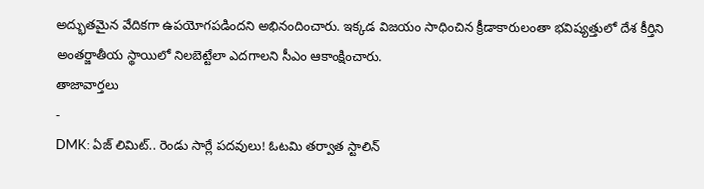అద్భుతమైన వేదికగా ఉపయోగపడిందని అభినందించారు. ఇక్కడ విజయం సాధించిన క్రీడాకారులంతా భవిష్యత్తులో దేశ కీర్తిని అంతర్జాతీయ స్థాయిలో నిలబెట్టేలా ఎదగాలని సీఎం ఆకాంక్షించారు.
తాజావార్తలు
-
DMK: ఏజ్ లిమిట్.. రెండు సార్లే పదవులు! ఓటమి తర్వాత స్టాలిన్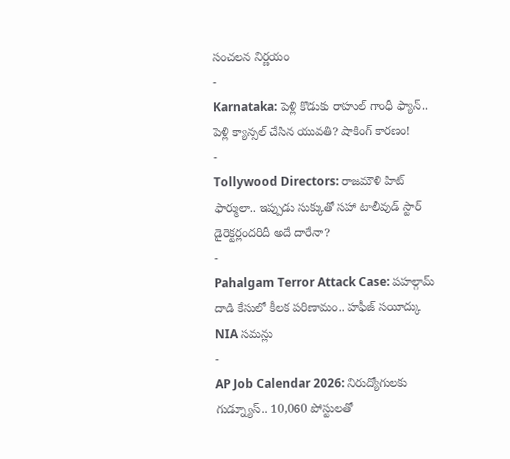సంచలన నిర్ణయం
-
Karnataka: పెళ్లి కొడుకు రాహుల్ గాంధీ ఫ్యాన్.. పెళ్లి క్యాన్సల్ చేసిన యువతి? షాకింగ్ కారణం!
-
Tollywood Directors: రాజమౌళి హిట్ ఫార్ములా.. ఇప్పుడు సుక్కుతో సహా టాలీవుడ్ స్టార్ డైరెక్టర్లందరిదీ అదే దారేనా?
-
Pahalgam Terror Attack Case: పహల్గామ్ దాడి కేసులో కీలక పరిణామం.. హఫీజ్ సయీద్కు NIA సమన్లు
-
AP Job Calendar 2026: నిరుద్యోగులకు గుడ్న్యూస్.. 10,060 పోస్టులతో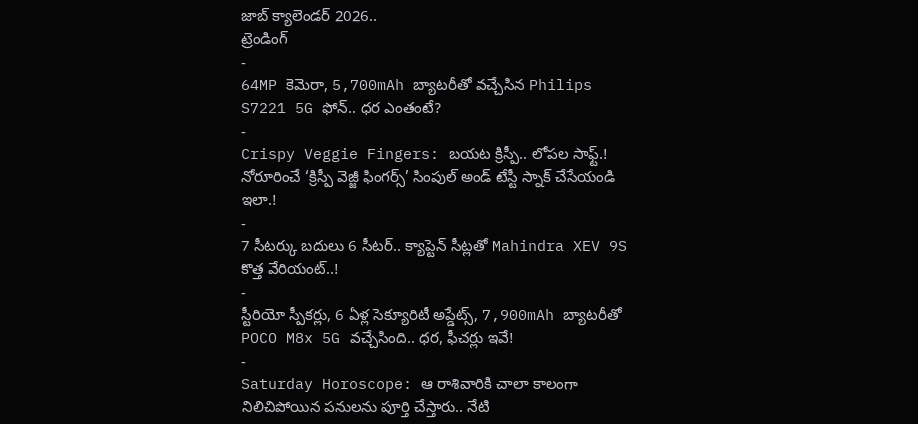జాబ్ క్యాలెండర్ 2026..
ట్రెండింగ్
-
64MP కెమెరా, 5,700mAh బ్యాటరీతో వచ్చేసిన Philips S7221 5G ఫోన్.. ధర ఎంతంటే?
-
Crispy Veggie Fingers: బయట క్రిస్పీ.. లోపల సాఫ్ట్.! నోరూరించే ‘క్రిస్పీ వెజ్జీ ఫింగర్స్’ సింపుల్ అండ్ టేస్టీ స్నాక్ చేసేయండి ఇలా.!
-
7 సీటర్కు బదులు 6 సీటర్.. క్యాప్టెన్ సీట్లతో Mahindra XEV 9S కొత్త వేరియంట్..!
-
స్టీరియో స్పీకర్లు, 6 ఏళ్ల సెక్యూరిటీ అప్డేట్స్, 7,900mAh బ్యాటరీతో POCO M8x 5G వచ్చేసింది.. ధర, ఫీచర్లు ఇవే!
-
Saturday Horoscope: ఆ రాశివారికి చాలా కాలంగా నిలిచిపోయిన పనులను పూర్తి చేస్తారు.. నేటి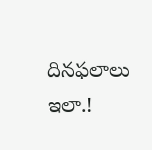దినఫలాలు ఇలా.!